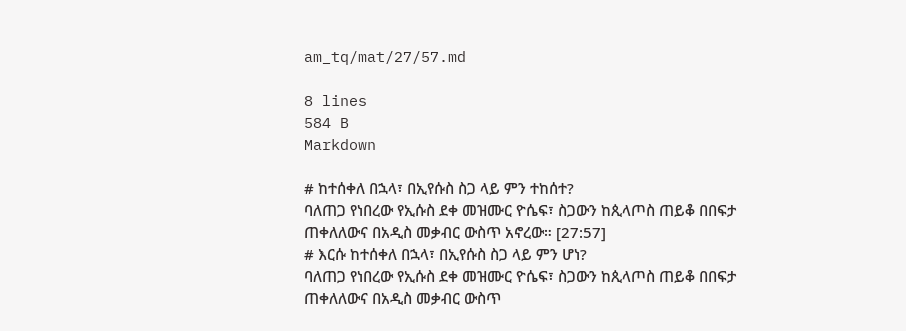am_tq/mat/27/57.md

8 lines
584 B
Markdown

# ከተሰቀለ በኋላ፣ በኢየሱስ ስጋ ላይ ምን ተከሰተ?
ባለጠጋ የነበረው የኢሱስ ደቀ መዝሙር ዮሴፍ፣ ስጋውን ከጲላጦስ ጠይቆ በበፍታ ጠቀለለውና በአዲስ መቃብር ውስጥ አኖረው። [27:57]
# እርሱ ከተሰቀለ በኋላ፣ በኢየሱስ ስጋ ላይ ምን ሆነ?
ባለጠጋ የነበረው የኢሱስ ደቀ መዝሙር ዮሴፍ፣ ስጋውን ከጲላጦስ ጠይቆ በበፍታ ጠቀለለውና በአዲስ መቃብር ውስጥ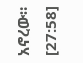አኖረው። [27:58]